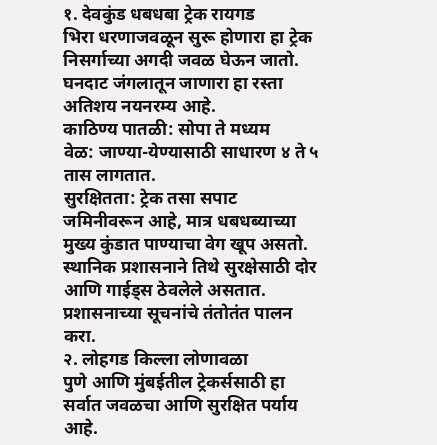१. देवकुंड धबधबा ट्रेक रायगड
भिरा धरणाजवळून सुरू होणारा हा ट्रेक निसर्गाच्या अगदी जवळ घेऊन जातो. घनदाट जंगलातून जाणारा हा रस्ता अतिशय नयनरम्य आहे.
काठिण्य पातळी: सोपा ते मध्यम
वेळ: जाण्या-येण्यासाठी साधारण ४ ते ५ तास लागतात.
सुरक्षितता: ट्रेक तसा सपाट जमिनीवरून आहे, मात्र धबधब्याच्या मुख्य कुंडात पाण्याचा वेग खूप असतो. स्थानिक प्रशासनाने तिथे सुरक्षेसाठी दोर आणि गाईड्स ठेवलेले असतात. प्रशासनाच्या सूचनांचे तंतोतंत पालन करा.
२. लोहगड किल्ला लोणावळा
पुणे आणि मुंबईतील ट्रेकर्ससाठी हा सर्वात जवळचा आणि सुरक्षित पर्याय आहे.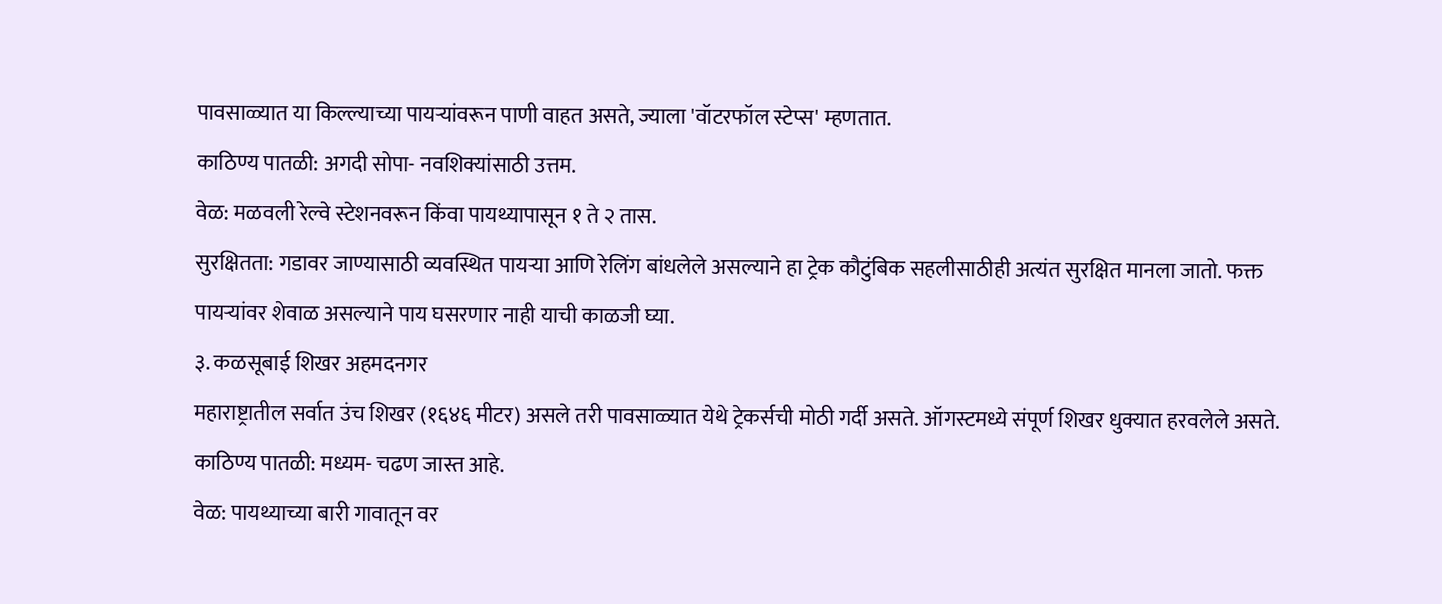पावसाळ्यात या किल्ल्याच्या पायऱ्यांवरून पाणी वाहत असते, ज्याला 'वॉटरफॉल स्टेप्स' म्हणतात.
काठिण्य पातळी: अगदी सोपा- नवशिक्यांसाठी उत्तम.
वेळ: मळवली रेल्वे स्टेशनवरून किंवा पायथ्यापासून १ ते २ तास.
सुरक्षितता: गडावर जाण्यासाठी व्यवस्थित पायऱ्या आणि रेलिंग बांधलेले असल्याने हा ट्रेक कौटुंबिक सहलीसाठीही अत्यंत सुरक्षित मानला जातो. फक्त पायऱ्यांवर शेवाळ असल्याने पाय घसरणार नाही याची काळजी घ्या.
३. कळसूबाई शिखर अहमदनगर
महाराष्ट्रातील सर्वात उंच शिखर (१६४६ मीटर) असले तरी पावसाळ्यात येथे ट्रेकर्सची मोठी गर्दी असते. ऑगस्टमध्ये संपूर्ण शिखर धुक्यात हरवलेले असते.
काठिण्य पातळी: मध्यम- चढण जास्त आहे.
वेळ: पायथ्याच्या बारी गावातून वर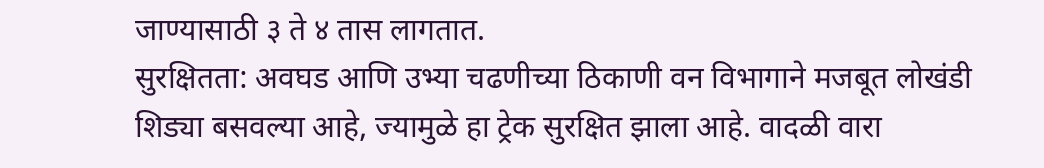जाण्यासाठी ३ ते ४ तास लागतात.
सुरक्षितता: अवघड आणि उभ्या चढणीच्या ठिकाणी वन विभागाने मजबूत लोखंडी शिड्या बसवल्या आहे, ज्यामुळे हा ट्रेक सुरक्षित झाला आहे. वादळी वारा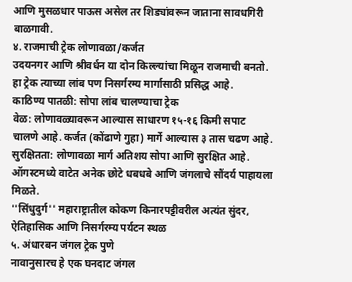आणि मुसळधार पाऊस असेल तर शिड्यांवरून जाताना सावधगिरी बाळगावी.
४. राजमाची ट्रेक लोणावळा/कर्जत
उदयनगर आणि श्रीवर्धन या दोन किल्ल्यांचा मिळून राजमाची बनतो. हा ट्रेक त्याच्या लांब पण निसर्गरम्य मार्गासाठी प्रसिद्ध आहे.
काठिण्य पातळी: सोपा लांब चालण्याचा ट्रेक
वेळ: लोणावळ्यावरून आल्यास साधारण १५-१६ किमी सपाट चालणे आहे. कर्जत (कोंढाणे गुहा) मार्गे आल्यास ३ तास चढण आहे.
सुरक्षितता: लोणावळा मार्ग अतिशय सोपा आणि सुरक्षित आहे. ऑगस्टमध्ये वाटेत अनेक छोटे धबधबे आणि जंगलाचे सौंदर्य पाहायला मिळते.
''सिंधुदुर्ग'' महाराष्ट्रातील कोकण किनारपट्टीवरील अत्यंत सुंदर, ऐतिहासिक आणि निसर्गरम्य पर्यटन स्थळ
५. अंधारबन जंगल ट्रेक पुणे
नावानुसारच हे एक घनदाट जंगल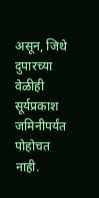असून, जिथे दुपारच्या वेळीही सूर्यप्रकाश जमिनीपर्यंत पोहोचत नाही.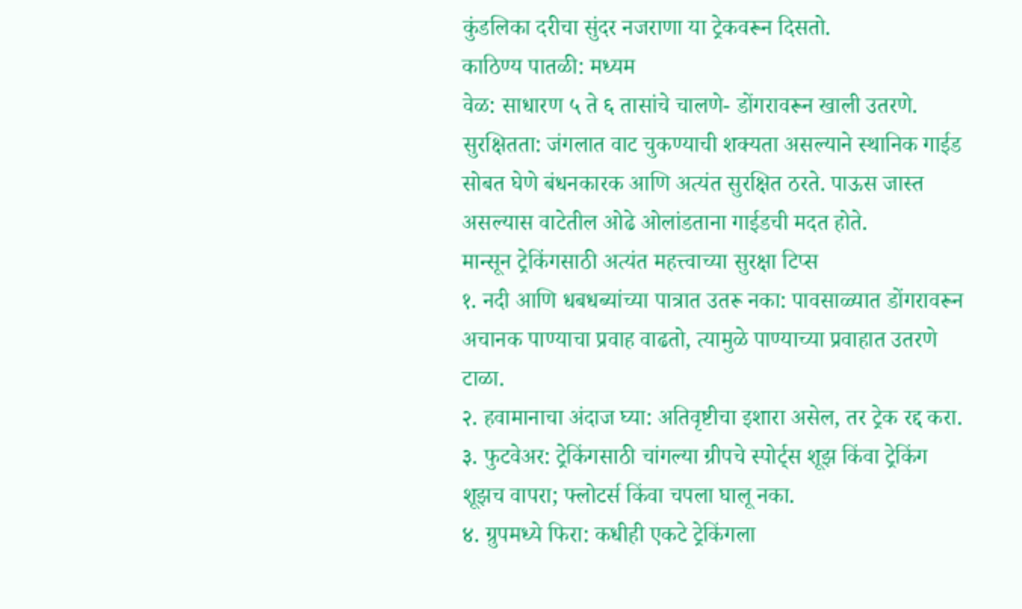कुंडलिका दरीचा सुंदर नजराणा या ट्रेकवरून दिसतो.
काठिण्य पातळी: मध्यम
वेळ: साधारण ५ ते ६ तासांचे चालणे- डोंगरावरून खाली उतरणे.
सुरक्षितता: जंगलात वाट चुकण्याची शक्यता असल्याने स्थानिक गाईड सोबत घेणे बंधनकारक आणि अत्यंत सुरक्षित ठरते. पाऊस जास्त असल्यास वाटेतील ओढे ओलांडताना गाईडची मदत होते.
मान्सून ट्रेकिंगसाठी अत्यंत महत्त्वाच्या सुरक्षा टिप्स
१. नदी आणि धबधब्यांच्या पात्रात उतरू नका: पावसाळ्यात डोंगरावरून अचानक पाण्याचा प्रवाह वाढतो, त्यामुळे पाण्याच्या प्रवाहात उतरणे टाळा.
२. हवामानाचा अंदाज घ्या: अतिवृष्टीचा इशारा असेल, तर ट्रेक रद्द करा.
३. फुटवेअर: ट्रेकिंगसाठी चांगल्या ग्रीपचे स्पोर्ट्स शूझ किंवा ट्रेकिंग शूझच वापरा; फ्लोटर्स किंवा चपला घालू नका.
४. ग्रुपमध्ये फिरा: कधीही एकटे ट्रेकिंगला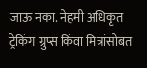जाऊ नका. नेहमी अधिकृत ट्रेकिंग ग्रुप्स किंवा मित्रांसोबत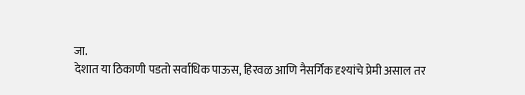जा.
देशात या ठिकाणी पडतो सर्वाधिक पाऊस, हिरवळ आणि नैसर्गिक दृश्यांचे प्रेमी असाल तर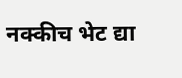नक्कीच भेट द्या